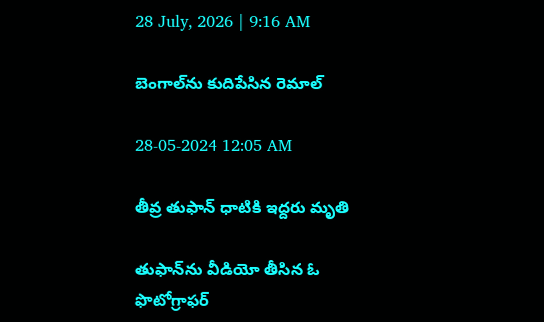28 July, 2026 | 9:16 AM

బెంగాల్‌ను కుదిపేసిన రెమాల్

28-05-2024 12:05 AM

తీవ్ర తుఫాన్ ధాటికి ఇద్దరు మృతి

తుఫాన్‌ను వీడియో తీసిన ఓ ఫొటోగ్రాఫర్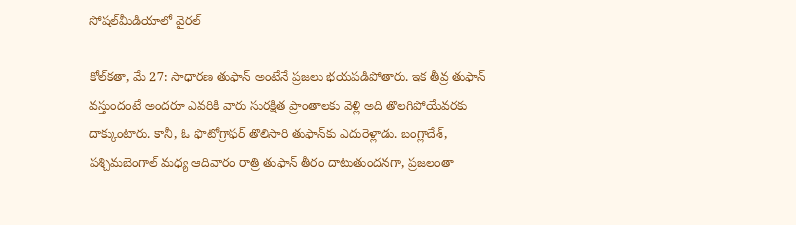సోషల్‌మీడియాలో వైరల్

కోల్‌కతా, మే 27: సాధారణ తుఫాన్ అంటేనే ప్రజలు భయపడిపోతారు. ఇక తీవ్ర తుఫాన్ వస్తుందంటే అందరూ ఎవరికి వారు సురక్షిత ప్రాంతాలకు వెళ్లి అది తొలగిపోయేవరకు దాక్కుంటారు. కానీ, ఓ ఫొటోగ్రాఫర్ తొలిసారి తుఫాన్‌కు ఎదురెళ్లాడు. బంగ్లాదేశ్, పశ్చిమబెంగాల్ మధ్య ఆదివారం రాత్రి తుఫాన్ తీరం దాటుతుందనగా, ప్రజలంతా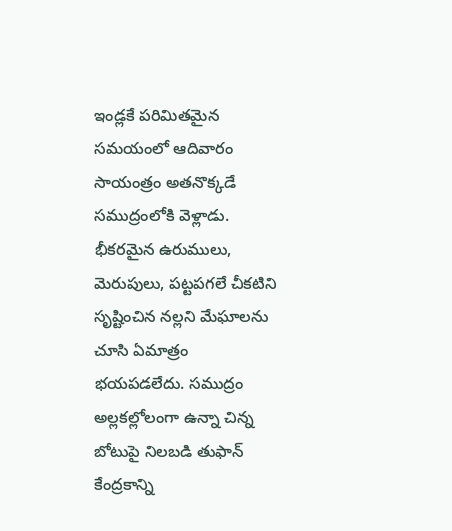ఇండ్లకే పరిమితమైన సమయంలో ఆదివారం సాయంత్రం అతనొక్కడే సముద్రంలోకి వెళ్లాడు. భీకరమైన ఉరుములు, మెరుపులు, పట్టపగలే చీకటిని సృష్టించిన నల్లని మేఘాలను చూసి ఏమాత్రం భయపడలేదు. సముద్రం అల్లకల్లోలంగా ఉన్నా చిన్న బోటుపై నిలబడి తుఫాన్ కేంద్రకాన్ని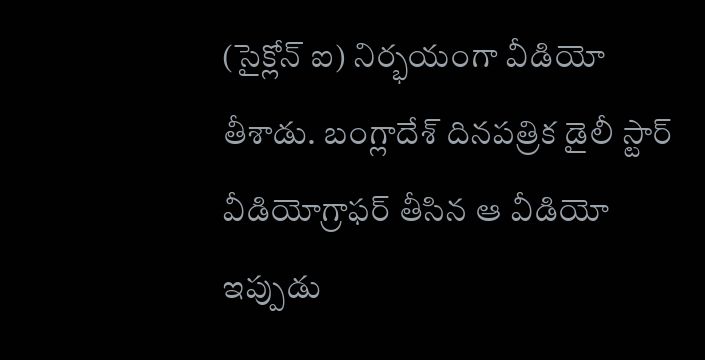(సైక్లోన్ ఐ) నిర్భయంగా వీడియో తీశాడు. బంగ్లాదేశ్ దినపత్రిక డైలీ స్టార్ వీడియోగ్రాఫర్ తీసిన ఆ వీడియో ఇప్పుడు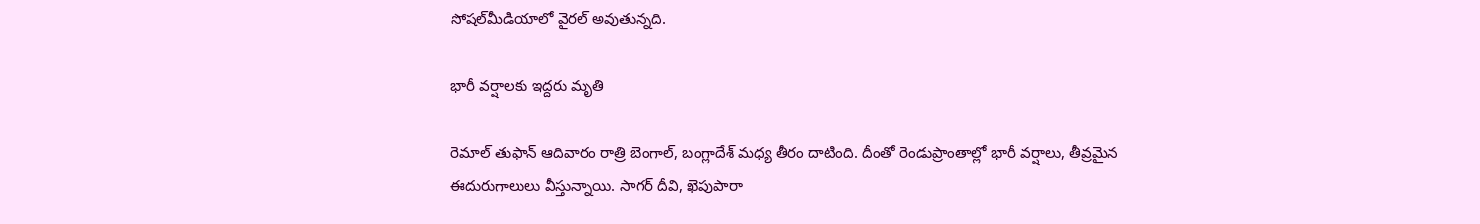సోషల్‌మీడియాలో వైరల్ అవుతున్నది.

భారీ వర్షాలకు ఇద్దరు మృతి

రెమాల్ తుఫాన్ ఆదివారం రాత్రి బెంగాల్, బంగ్లాదేశ్ మధ్య తీరం దాటింది. దీంతో రెండుప్రాంతాల్లో భారీ వర్షాలు, తీవ్రమైన ఈదురుగాలులు వీస్తున్నాయి. సాగర్ దీవి, ఖెపుపారా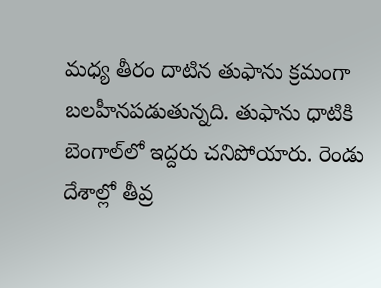మధ్య తీరం దాటిన తుఫాను క్రమంగా బలహీనపడుతున్నది. తుఫాను ధాటికి బెంగాల్‌లో ఇద్దరు చనిపోయారు. రెండు దేశాల్లో తీవ్ర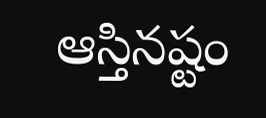ఆస్తినష్టం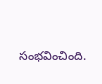సంభవించింది.